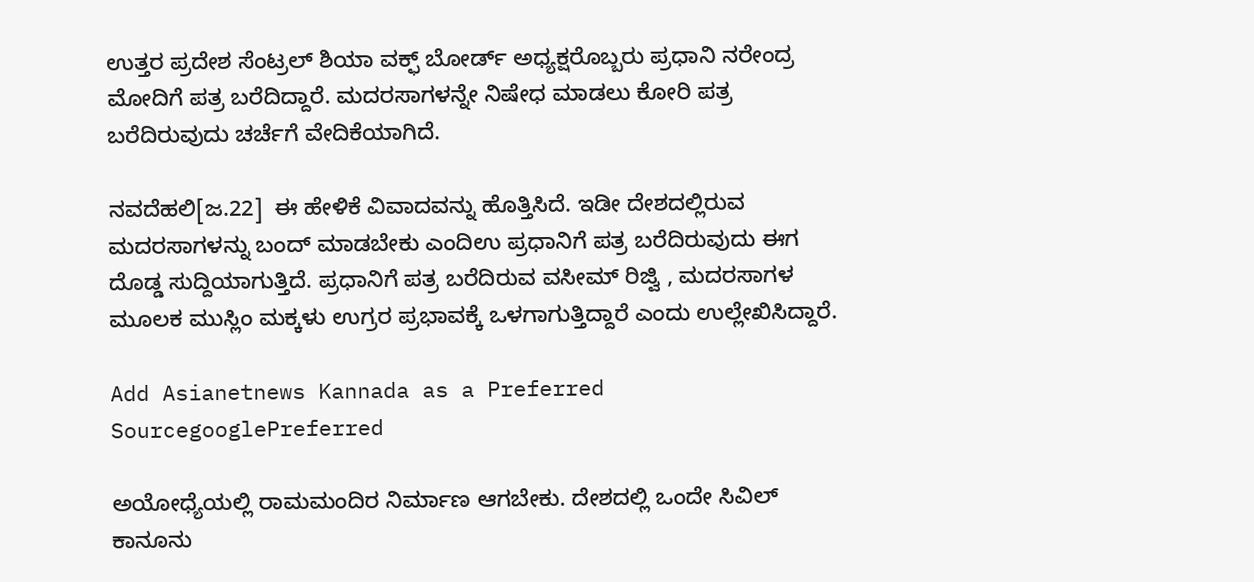ಉತ್ತರ ಪ್ರದೇಶ ಸೆಂಟ್ರಲ್ ಶಿಯಾ ವಕ್ಫ್ ಬೋರ್ಡ್ ಅಧ್ಯಕ್ಷರೊಬ್ಬರು ಪ್ರಧಾನಿ ನರೇಂದ್ರ ಮೋದಿಗೆ ಪತ್ರ ಬರೆದಿದ್ದಾರೆ. ಮದರಸಾಗಳನ್ನೇ ನಿಷೇಧ ಮಾಡಲು ಕೋರಿ ಪತ್ರ ಬರೆದಿರುವುದು ಚರ್ಚೆಗೆ ವೇದಿಕೆಯಾಗಿದೆ.

ನವದೆಹಲಿ[ಜ.22]  ಈ ಹೇಳಿಕೆ ವಿವಾದವನ್ನು ಹೊತ್ತಿಸಿದೆ. ಇಡೀ ದೇಶದಲ್ಲಿರುವ ಮದರಸಾಗಳನ್ನು ಬಂದ್ ಮಾಡಬೇಕು ಎಂದಿಉ ಪ್ರಧಾನಿಗೆ ಪತ್ರ ಬರೆದಿರುವುದು ಈಗ ದೊಡ್ಡ ಸುದ್ದಿಯಾಗುತ್ತಿದೆ. ಪ್ರಧಾನಿಗೆ ಪತ್ರ ಬರೆದಿರುವ ವಸೀಮ್ ರಿಜ್ವಿ , ಮದರಸಾಗಳ ಮೂಲಕ ಮುಸ್ಲಿಂ ಮಕ್ಕಳು ಉಗ್ರರ ಪ್ರಭಾವಕ್ಕೆ ಒಳಗಾಗುತ್ತಿದ್ದಾರೆ ಎಂದು ಉಲ್ಲೇಖಿಸಿದ್ದಾರೆ.

Add Asianetnews Kannada as a Preferred SourcegooglePreferred

ಅಯೋಧ್ಯೆಯಲ್ಲಿ ರಾಮಮಂದಿರ ನಿರ್ಮಾಣ ಆಗಬೇಕು. ದೇಶದಲ್ಲಿ ಒಂದೇ ಸಿವಿಲ್ ಕಾನೂನು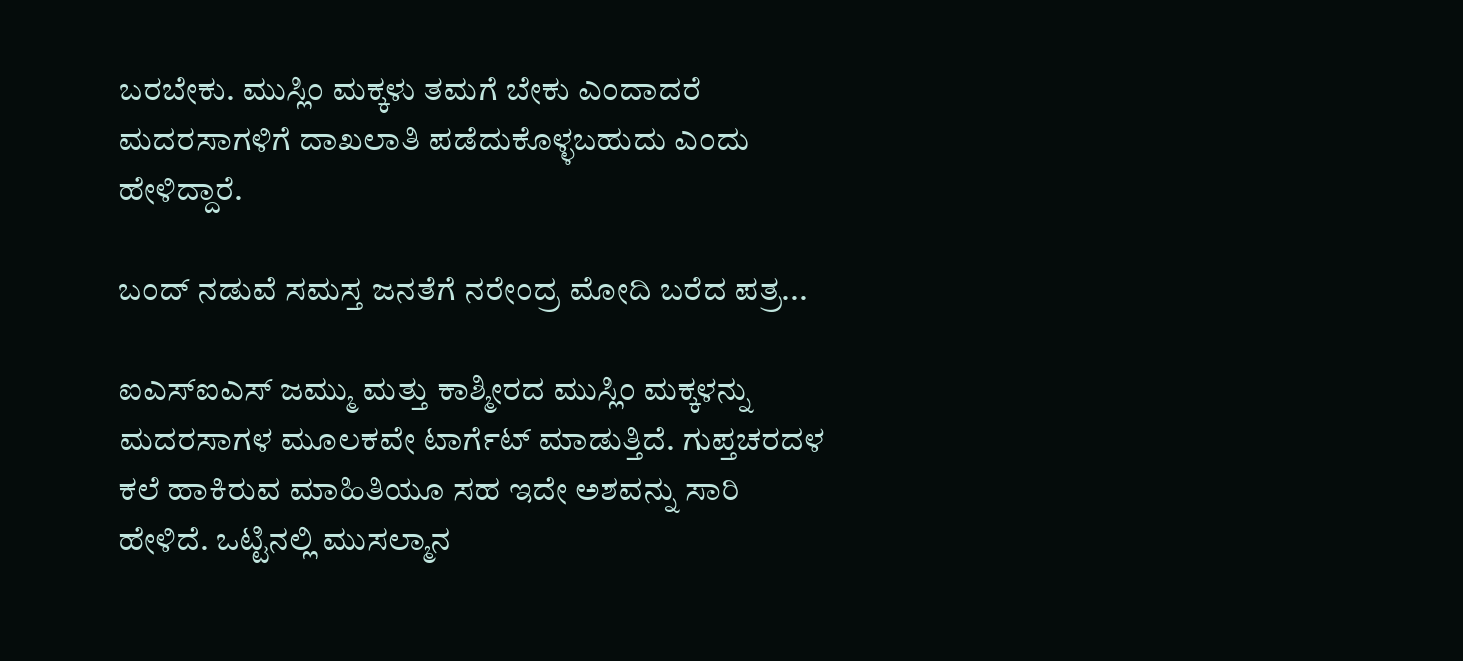ಬರಬೇಕು. ಮುಸ್ಲಿಂ ಮಕ್ಕಳು ತಮಗೆ ಬೇಕು ಎಂದಾದರೆ ಮದರಸಾಗಳಿಗೆ ದಾಖಲಾತಿ ಪಡೆದುಕೊಳ್ಳಬಹುದು ಎಂದು ಹೇಳಿದ್ದಾರೆ.

ಬಂದ್ ನಡುವೆ ಸಮಸ್ತ ಜನತೆಗೆ ನರೇಂದ್ರ ಮೋದಿ ಬರೆದ ಪತ್ರ...

ಐಎಸ್‌ಐಎಸ್‌ ಜಮ್ಮು ಮತ್ತು ಕಾಶ್ಮೀರದ ಮುಸ್ಲಿಂ ಮಕ್ಕಳನ್ನು ಮದರಸಾಗಳ ಮೂಲಕವೇ ಟಾರ್ಗೆಟ್ ಮಾಡುತ್ತಿದೆ. ಗುಪ್ತಚರದಳ ಕಲೆ ಹಾಕಿರುವ ಮಾಹಿತಿಯೂ ಸಹ ಇದೇ ಅಶವನ್ನು ಸಾರಿ ಹೇಳಿದೆ. ಒಟ್ಟಿನಲ್ಲಿ ಮುಸಲ್ಮಾನ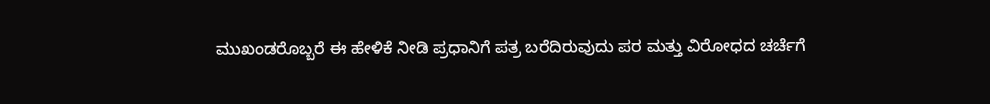ಮುಖಂಡರೊಬ್ಬರೆ ಈ ಹೇಳಿಕೆ ನೀಡಿ ಪ್ರಧಾನಿಗೆ ಪತ್ರ ಬರೆದಿರುವುದು ಪರ ಮತ್ತು ವಿರೋಧದ ಚರ್ಚೆಗೆ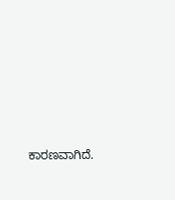ಕಾರಣವಾಗಿದೆ.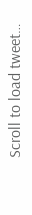Scroll to load tweet…